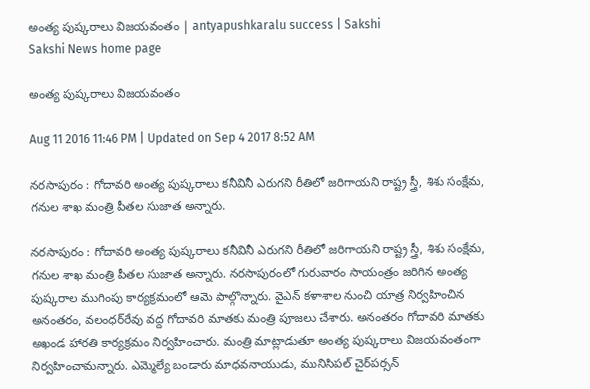అంత్య పుష్కరాలు విజయవంతం | antyapushkaralu success | Sakshi
Sakshi News home page

అంత్య పుష్కరాలు విజయవంతం

Aug 11 2016 11:46 PM | Updated on Sep 4 2017 8:52 AM

నరసాపురం : గోదావరి అంత్య పుష్కరాలు కనీవినీ ఎరుగని రీతిలో జరిగాయని రాష్ట్ర స్త్రీ, శిశు సంక్షేమ, గనుల శాఖ మంత్రి పీతల సుజాత అన్నారు.

నరసాపురం : గోదావరి అంత్య పుష్కరాలు కనీవినీ ఎరుగని రీతిలో జరిగాయని రాష్ట్ర స్త్రీ, శిశు సంక్షేమ, గనుల శాఖ మంత్రి పీతల సుజాత అన్నారు. నరసాపురంలో గురువారం సాయంత్రం జరిగిన అంత్య పుష్కరాల ముగింపు కార్యక్రమంలో ఆమె పాల్గొన్నారు. వైఎన్‌ కళాశాల నుంచి యాత్ర నిర్వహించిన అనంతరం, వలంధర్‌రేవు వద్ద గోదావరి మాతకు మంత్రి పూజలు చేశారు. అనంతరం గోదావరి మాతకు అఖండ హారతి కార్యక్రమం నిర్వహించారు. మంత్రి మాట్లాడుతూ అంత్య పుష్కరాలు విజయవంతంగా నిర్వహించామన్నారు. ఎమ్మెల్యే బండారు మాధవనాయుడు, మునిసిపల్‌ చైర్‌పర్సన్‌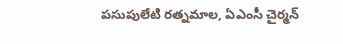పసుపులేటి రత్నమాల, ఏఎంసీ చైర్మన్‌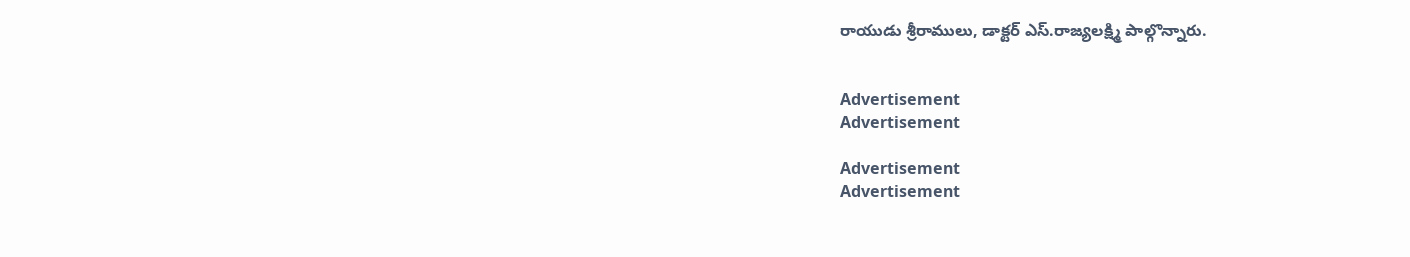రాయుడు శ్రీరాములు, డాక్టర్‌ ఎస్‌.రాజ్యలక్ష్మి పాల్గొన్నారు.


Advertisement
Advertisement

Advertisement
Advertisement